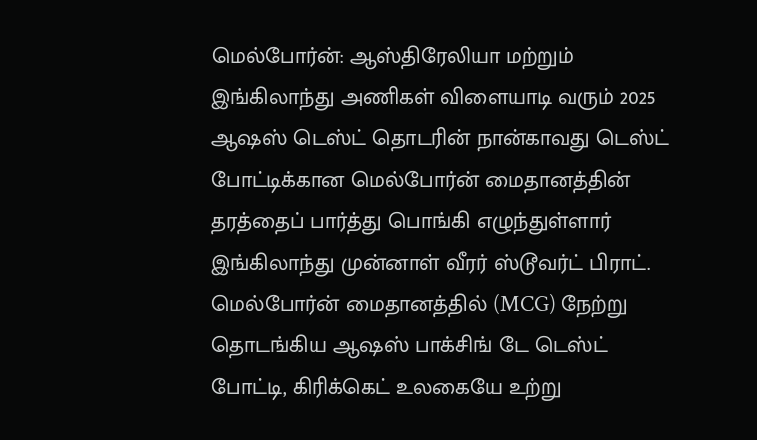மெல்போர்ன்: ஆஸ்திரேலியா மற்றும் இங்கிலாந்து அணிகள் விளையாடி வரும் 2025 ஆஷஸ் டெஸ்ட் தொடரின் நான்காவது டெஸ்ட் போட்டிக்கான மெல்போர்ன் மைதானத்தின் தரத்தைப் பார்த்து பொங்கி எழுந்துள்ளார் இங்கிலாந்து முன்னாள் வீரர் ஸ்டூவர்ட் பிராட்.
மெல்போர்ன் மைதானத்தில் (MCG) நேற்று தொடங்கிய ஆஷஸ் பாக்சிங் டே டெஸ்ட் போட்டி, கிரிக்கெட் உலகையே உற்று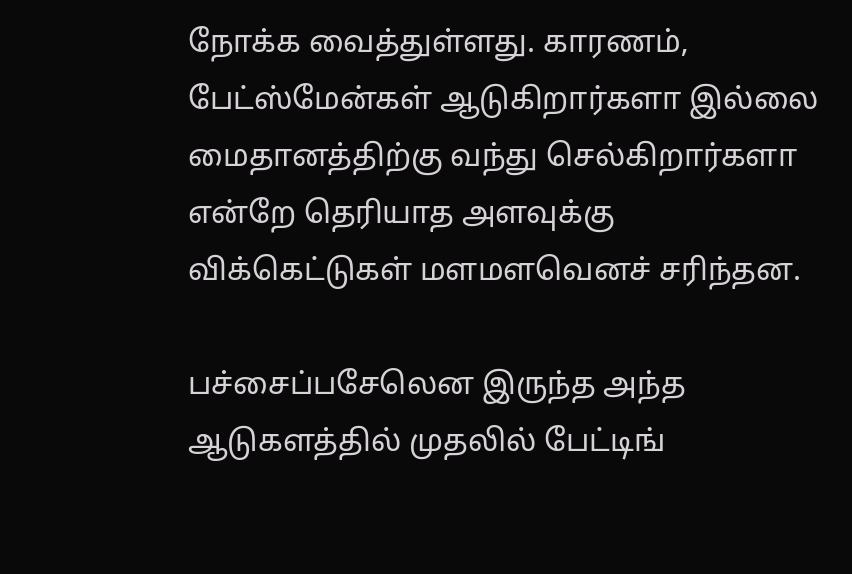நோக்க வைத்துள்ளது. காரணம், பேட்ஸ்மேன்கள் ஆடுகிறார்களா இல்லை மைதானத்திற்கு வந்து செல்கிறார்களா என்றே தெரியாத அளவுக்கு விக்கெட்டுகள் மளமளவெனச் சரிந்தன.

பச்சைப்பசேலென இருந்த அந்த ஆடுகளத்தில் முதலில் பேட்டிங்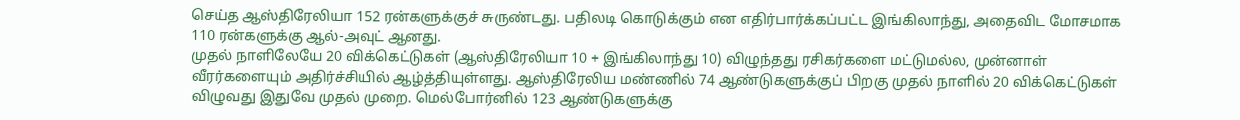செய்த ஆஸ்திரேலியா 152 ரன்களுக்குச் சுருண்டது. பதிலடி கொடுக்கும் என எதிர்பார்க்கப்பட்ட இங்கிலாந்து, அதைவிட மோசமாக 110 ரன்களுக்கு ஆல்-அவுட் ஆனது.
முதல் நாளிலேயே 20 விக்கெட்டுகள் (ஆஸ்திரேலியா 10 + இங்கிலாந்து 10) விழுந்தது ரசிகர்களை மட்டுமல்ல, முன்னாள் வீரர்களையும் அதிர்ச்சியில் ஆழ்த்தியுள்ளது. ஆஸ்திரேலிய மண்ணில் 74 ஆண்டுகளுக்குப் பிறகு முதல் நாளில் 20 விக்கெட்டுகள் விழுவது இதுவே முதல் முறை. மெல்போர்னில் 123 ஆண்டுகளுக்கு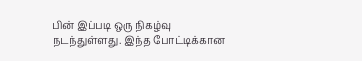பின் இப்படி ஒரு நிகழ்வு நடந்துள்ளது. இந்த போட்டிக்கான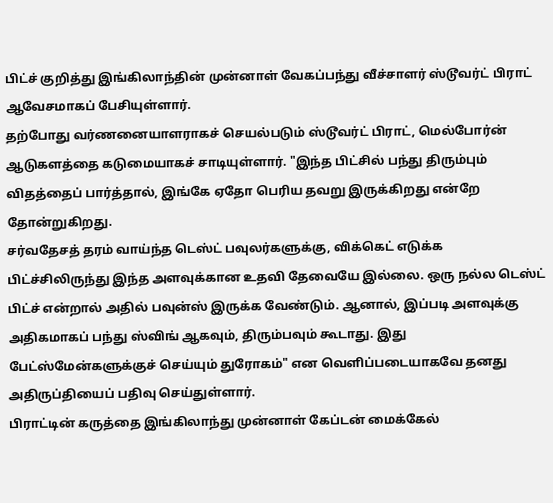பிட்ச் குறித்து இங்கிலாந்தின் முன்னாள் வேகப்பந்து வீச்சாளர் ஸ்டூவர்ட் பிராட் ஆவேசமாகப் பேசியுள்ளார்.
தற்போது வர்ணனையாளராகச் செயல்படும் ஸ்டூவர்ட் பிராட், மெல்போர்ன் ஆடுகளத்தை கடுமையாகச் சாடியுள்ளார். "இந்த பிட்சில் பந்து திரும்பும் விதத்தைப் பார்த்தால், இங்கே ஏதோ பெரிய தவறு இருக்கிறது என்றே தோன்றுகிறது.
சர்வதேசத் தரம் வாய்ந்த டெஸ்ட் பவுலர்களுக்கு, விக்கெட் எடுக்க பிட்ச்சிலிருந்து இந்த அளவுக்கான உதவி தேவையே இல்லை. ஒரு நல்ல டெஸ்ட் பிட்ச் என்றால் அதில் பவுன்ஸ் இருக்க வேண்டும். ஆனால், இப்படி அளவுக்கு அதிகமாகப் பந்து ஸ்விங் ஆகவும், திரும்பவும் கூடாது. இது பேட்ஸ்மேன்களுக்குச் செய்யும் துரோகம்" என வெளிப்படையாகவே தனது அதிருப்தியைப் பதிவு செய்துள்ளார்.
பிராட்டின் கருத்தை இங்கிலாந்து முன்னாள் கேப்டன் மைக்கேல்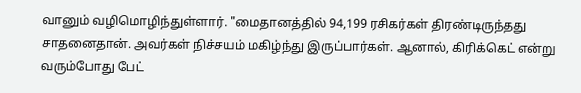வானும் வழிமொழிந்துள்ளார். "மைதானத்தில் 94,199 ரசிகர்கள் திரண்டிருந்தது சாதனைதான். அவர்கள் நிச்சயம் மகிழ்ந்து இருப்பார்கள். ஆனால், கிரிக்கெட் என்று வரும்போது பேட்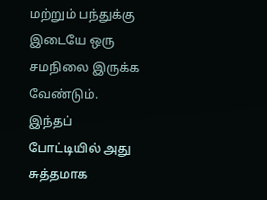மற்றும் பந்துக்கு இடையே ஒரு சமநிலை இருக்க வேண்டும். இந்தப் போட்டியில் அது சுத்தமாக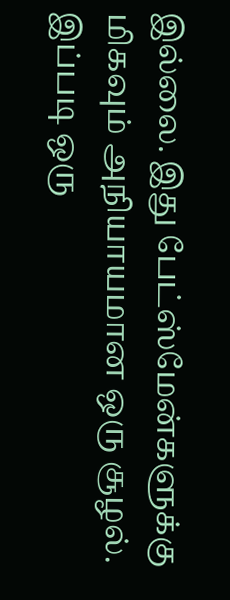இல்லை. இது பேட்ஸ்மேன்களுக்கு மிகவும் அநியாயமான ஒரு சூழல். இப்படி ஒரு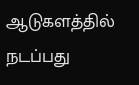ஆடுகளத்தில் நடப்பது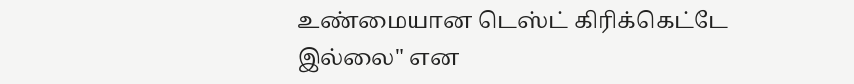உண்மையான டெஸ்ட் கிரிக்கெட்டே இல்லை" என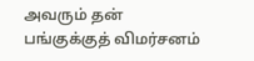அவரும் தன் பங்குக்குத் விமர்சனம்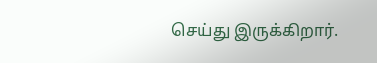செய்து இருக்கிறார்.